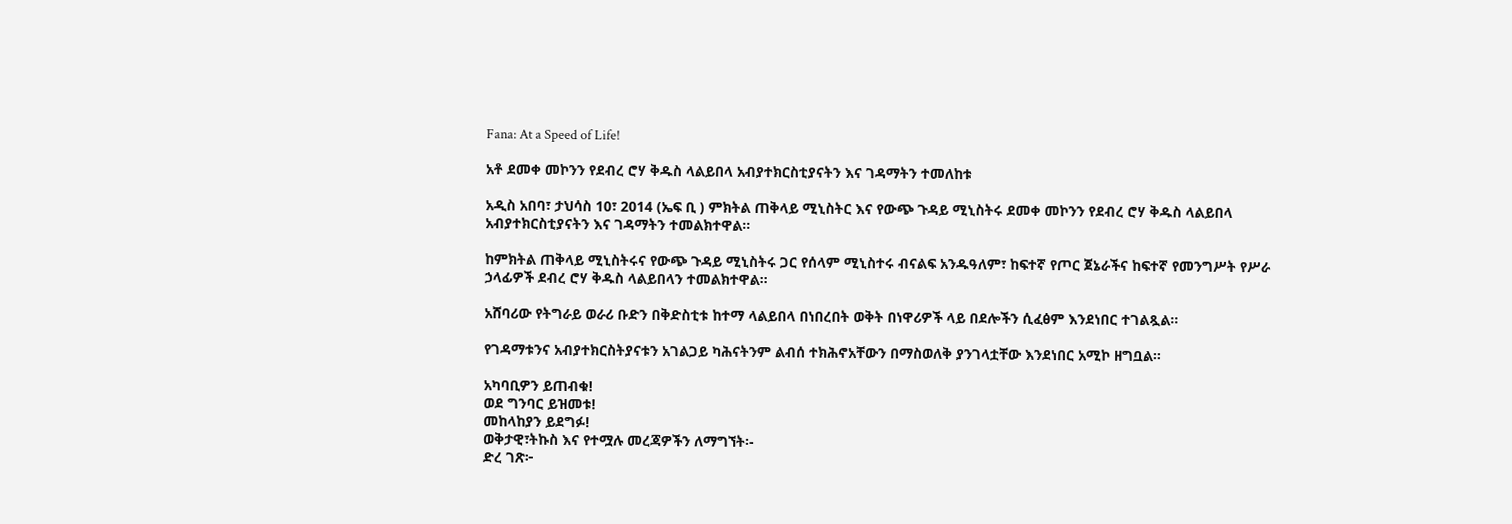Fana: At a Speed of Life!

አቶ ደመቀ መኮንን የደብረ ሮሃ ቅዱስ ላልይበላ አብያተክርስቲያናትን እና ገዳማትን ተመለከቱ

አዲስ አበባ፣ ታህሳስ 10፣ 2014 (ኤፍ ቢ ) ምክትል ጠቅላይ ሚኒስትር እና የውጭ ጉዳይ ሚኒስትሩ ደመቀ መኮንን የደብረ ሮሃ ቅዱስ ላልይበላ አብያተክርስቲያናትን እና ገዳማትን ተመልክተዋል።

ከምክትል ጠቅላይ ሚኒስትሩና የውጭ ጉዳይ ሚኒስትሩ ጋር የሰላም ሚኒስተሩ ብናልፍ አንዱዓለም፣ ከፍተኛ የጦር ጀኔራችና ከፍተኛ የመንግሥት የሥራ ኃላፊዎች ደብረ ሮሃ ቅዱስ ላልይበላን ተመልክተዋል።

አሸባሪው የትግራይ ወራሪ ቡድን በቅድስቲቱ ከተማ ላልይበላ በነበረበት ወቅት በነዋሪዎች ላይ በደሎችን ሲፈፅም እንደነበር ተገልጿል።

የገዳማቱንና አብያተክርስትያናቱን አገልጋይ ካሕናትንም ልብሰ ተክሕኖአቸውን በማስወለቅ ያንገላቷቸው እንደነበር አሚኮ ዘግቧል።

አካባቢዎን ይጠብቁ!
ወደ ግንባር ይዝመቱ!
መከላከያን ይደግፉ!
ወቅታዊ፣ትኩስ እና የተሟሉ መረጃዎችን ለማግኘት፡-
ድረ ገጽ፦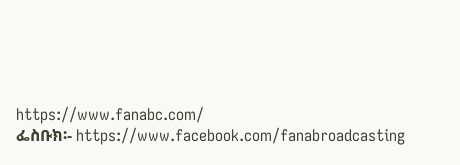https://www.fanabc.com/
ፌስቡክ፡- https://www.facebook.com/fanabroadcasting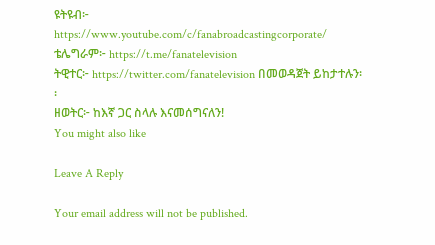ዩትዩብ፦ https://www.youtube.com/c/fanabroadcastingcorporate/
ቴሌግራም፦ https://t.me/fanatelevision
ትዊተር፦ https://twitter.com/fanatelevision በመወዳጀት ይከታተሉን፡፡
ዘወትር፦ ከእኛ ጋር ስላሉ እናመሰግናለን!
You might also like

Leave A Reply

Your email address will not be published.